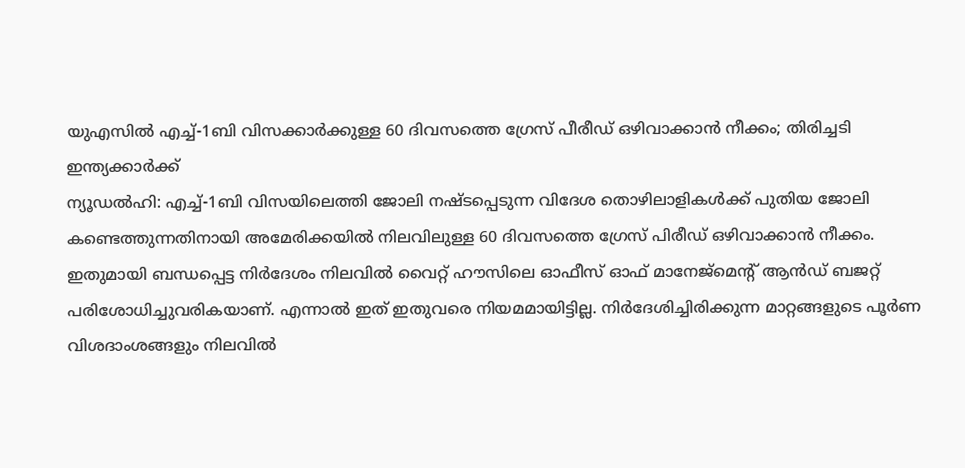യുഎസിൽ എച്ച്-1ബി വിസക്കാർക്കുള്ള 60 ദിവസത്തെ ഗ്രേസ് പീരീഡ് ഒഴിവാക്കാൻ നീക്കം; തിരിച്ചടി ഇന്ത്യക്കാർക്ക്
ന്യൂഡൽഹി: എച്ച്-1ബി വിസയിലെത്തി ജോലി നഷ്ടപ്പെടുന്ന വിദേശ തൊഴിലാളികൾക്ക് പുതിയ ജോലി കണ്ടെത്തുന്നതിനായി അമേരിക്കയിൽ നിലവിലുള്ള 60 ദിവസത്തെ ഗ്രേസ് പിരീഡ് ഒഴിവാക്കാൻ നീക്കം. ഇതുമായി ബന്ധപ്പെട്ട നിർദേശം നിലവിൽ വൈറ്റ് ഹൗസിലെ ഓഫീസ് ഓഫ് മാനേജ്മെന്റ് ആൻഡ് ബജറ്റ് പരിശോധിച്ചുവരികയാണ്. എന്നാൽ ഇത് ഇതുവരെ നിയമമായിട്ടില്ല. നിർദേശിച്ചിരിക്കുന്ന മാറ്റങ്ങളുടെ പൂർണ വിശദാംശങ്ങളും നിലവിൽ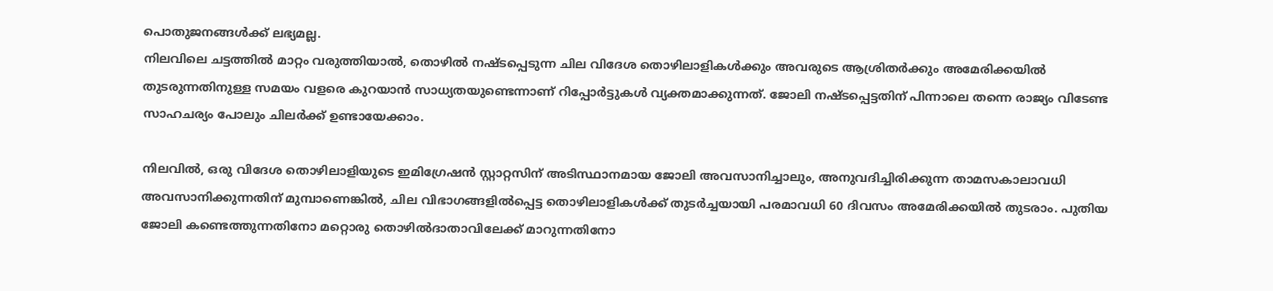പൊതുജനങ്ങൾക്ക് ലഭ്യമല്ല.
നിലവിലെ ചട്ടത്തിൽ മാറ്റം വരുത്തിയാൽ, തൊഴിൽ നഷ്ടപ്പെടുന്ന ചില വിദേശ തൊഴിലാളികൾക്കും അവരുടെ ആശ്രിതർക്കും അമേരിക്കയിൽ തുടരുന്നതിനുള്ള സമയം വളരെ കുറയാൻ സാധ്യതയുണ്ടെന്നാണ് റിപ്പോർട്ടുകൾ വ്യക്തമാക്കുന്നത്. ജോലി നഷ്ടപ്പെട്ടതിന് പിന്നാലെ തന്നെ രാജ്യം വിടേണ്ട സാഹചര്യം പോലും ചിലർക്ക് ഉണ്ടായേക്കാം.

നിലവിൽ, ഒരു വിദേശ തൊഴിലാളിയുടെ ഇമിഗ്രേഷൻ സ്റ്റാറ്റസിന് അടിസ്ഥാനമായ ജോലി അവസാനിച്ചാലും, അനുവദിച്ചിരിക്കുന്ന താമസകാലാവധി അവസാനിക്കുന്നതിന് മുമ്പാണെങ്കിൽ, ചില വിഭാഗങ്ങളിൽപ്പെട്ട തൊഴിലാളികൾക്ക് തുടർച്ചയായി പരമാവധി 60 ദിവസം അമേരിക്കയിൽ തുടരാം. പുതിയ ജോലി കണ്ടെത്തുന്നതിനോ മറ്റൊരു തൊഴിൽദാതാവിലേക്ക് മാറുന്നതിനോ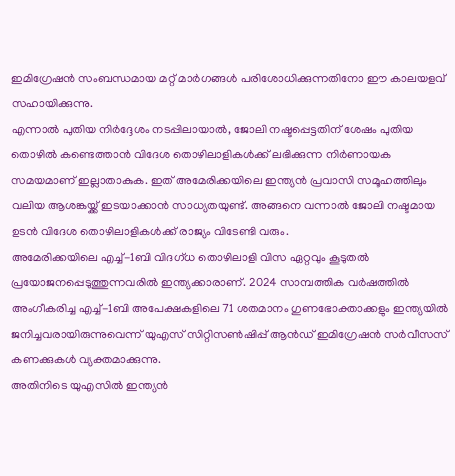ഇമിഗ്രേഷൻ സംബന്ധമായ മറ്റ് മാർഗങ്ങൾ പരിശോധിക്കുന്നതിനോ ഈ കാലയളവ് സഹായിക്കുന്നു.
എന്നാൽ പുതിയ നിർദ്ദേശം നടപ്പിലായാൽ, ജോലി നഷ്ടപ്പെട്ടതിന് ശേഷം പുതിയ തൊഴിൽ കണ്ടെത്താൻ വിദേശ തൊഴിലാളികൾക്ക് ലഭിക്കുന്ന നിർണായക സമയമാണ് ഇല്ലാതാകുക. ഇത് അമേരിക്കയിലെ ഇന്ത്യൻ പ്രവാസി സമൂഹത്തിലും വലിയ ആശങ്കയ്ക്ക് ഇടയാക്കാൻ സാധ്യതയുണ്ട്. അങ്ങനെ വന്നാൽ ജോലി നഷ്ടമായ ഉടൻ വിദേശ തൊഴിലാളികൾക്ക് രാജ്യം വിടേണ്ടി വരും.
അമേരിക്കയിലെ എച്ച്-1ബി വിദഗ്ധ തൊഴിലാളി വിസ ഏറ്റവും കൂടുതൽ പ്രയോജനപ്പെടുത്തുന്നവരിൽ ഇന്ത്യക്കാരാണ്. 2024 സാമ്പത്തിക വർഷത്തിൽ അംഗീകരിച്ച എച്ച്-1ബി അപേക്ഷകളിലെ 71 ശതമാനം ഗുണഭോക്താക്കളും ഇന്ത്യയിൽ ജനിച്ചവരായിരുന്നുവെന്ന് യുഎസ് സിറ്റിസൺഷിപ്പ് ആൻഡ് ഇമിഗ്രേഷൻ സർവീസസ് കണക്കുകൾ വ്യക്തമാക്കുന്നു.
അതിനിടെ യുഎസിൽ ഇന്ത്യൻ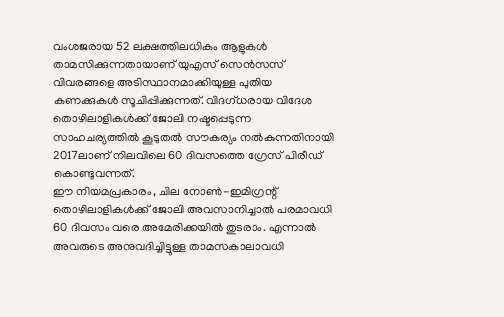വംശജരായ 52 ലക്ഷത്തിലധികം ആളുകൾ താമസിക്കുന്നതായാണ് യുഎസ് സെൻസസ് വിവരങ്ങളെ അടിസ്ഥാനമാക്കിയുള്ള പുതിയ കണക്കുകൾ സൂചിപ്പിക്കുന്നത്. വിദഗ്ധരായ വിദേശ തൊഴിലാളികൾക്ക് ജോലി നഷ്ടപ്പെടുന്ന സാഹചര്യത്തിൽ കൂടുതൽ സൗകര്യം നൽകുന്നതിനായി 2017ലാണ് നിലവിലെ 60 ദിവസത്തെ ഗ്രേസ് പിരീഡ് കൊണ്ടുവന്നത്.
ഈ നിയമപ്രകാരം, ചില നോൺ-ഇമിഗ്രന്റ് തൊഴിലാളികൾക്ക് ജോലി അവസാനിച്ചാൽ പരമാവധി 60 ദിവസം വരെ അമേരിക്കയിൽ തുടരാം. എന്നാൽ അവരുടെ അനുവദിച്ചിട്ടുള്ള താമസകാലാവധി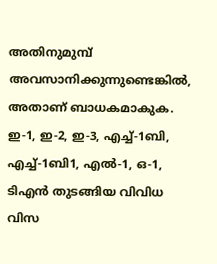അതിനുമുമ്പ് അവസാനിക്കുന്നുണ്ടെങ്കിൽ, അതാണ് ബാധകമാകുക.
ഇ-1, ഇ-2, ഇ-3, എച്ച്-1ബി, എച്ച്-1ബി1, എൽ-1, ഒ-1, ടിഎൻ തുടങ്ങിയ വിവിധ വിസ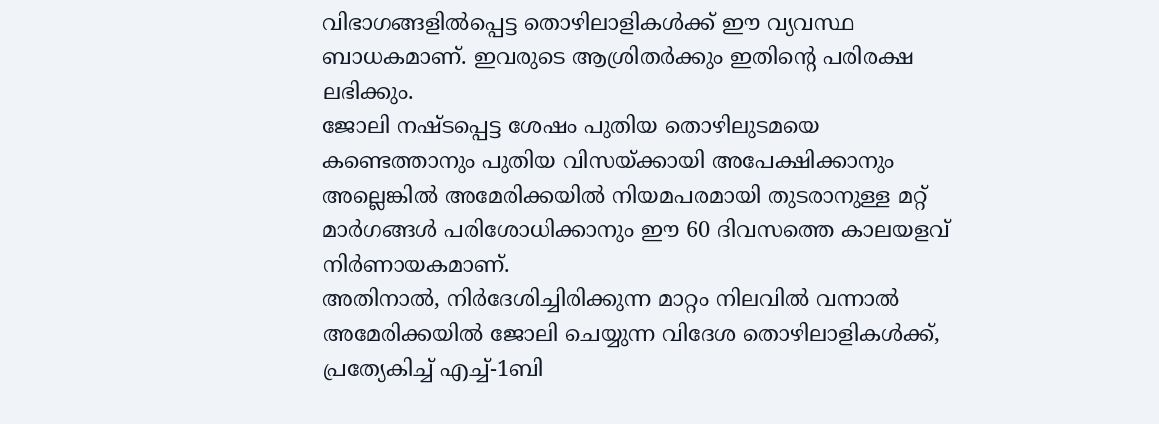വിഭാഗങ്ങളിൽപ്പെട്ട തൊഴിലാളികൾക്ക് ഈ വ്യവസ്ഥ ബാധകമാണ്. ഇവരുടെ ആശ്രിതർക്കും ഇതിന്റെ പരിരക്ഷ ലഭിക്കും.
ജോലി നഷ്ടപ്പെട്ട ശേഷം പുതിയ തൊഴിലുടമയെ കണ്ടെത്താനും പുതിയ വിസയ്ക്കായി അപേക്ഷിക്കാനും അല്ലെങ്കിൽ അമേരിക്കയിൽ നിയമപരമായി തുടരാനുള്ള മറ്റ് മാർഗങ്ങൾ പരിശോധിക്കാനും ഈ 60 ദിവസത്തെ കാലയളവ് നിർണായകമാണ്.
അതിനാൽ, നിർദേശിച്ചിരിക്കുന്ന മാറ്റം നിലവിൽ വന്നാൽ അമേരിക്കയിൽ ജോലി ചെയ്യുന്ന വിദേശ തൊഴിലാളികൾക്ക്, പ്രത്യേകിച്ച് എച്ച്-1ബി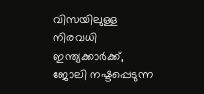വിസയിലുള്ള നിരവധി ഇന്ത്യക്കാർക്ക്, ജോലി നഷ്ടപ്പെടുന്ന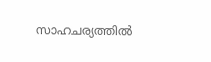സാഹചര്യത്തിൽ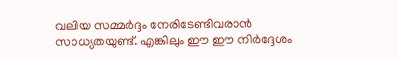വലിയ സമ്മർദ്ദം നേരിടേണ്ടിവരാൻ സാധ്യതയുണ്ട്. എങ്കിലും ഈ ഈ നിർദ്ദേശം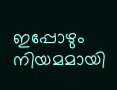ഇപ്പോഴും നിയമമായി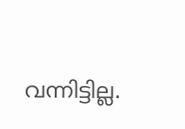വന്നിട്ടില്ല.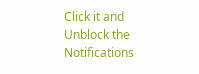Click it and Unblock the Notifications